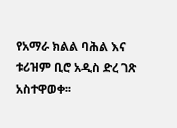የአማራ ክልል ባሕል እና ቱሪዝም ቢሮ አዲስ ድረ ገጽ አስተዋወቀ፡፡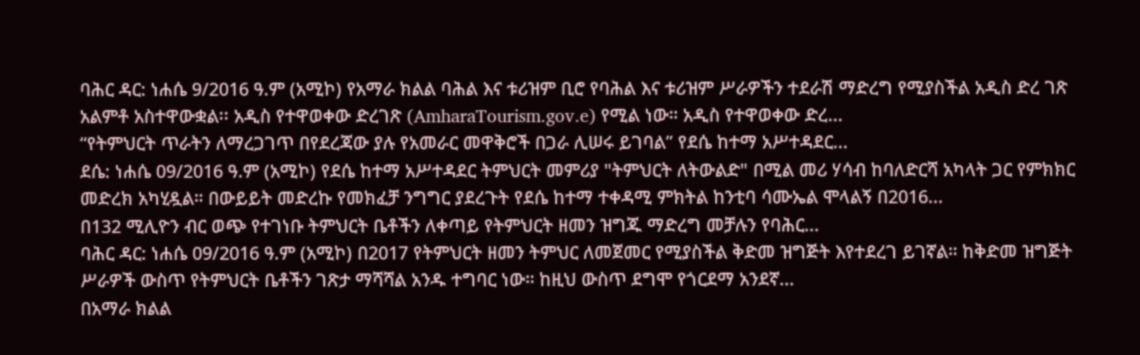ባሕር ዳር: ነሐሴ 9/2016 ዓ.ም (አሚኮ) የአማራ ክልል ባሕል እና ቱሪዝም ቢሮ የባሕል እና ቱሪዝም ሥራዎችን ተደራሽ ማድረግ የሚያስችል አዲስ ድረ ገጽ አልምቶ አስተዋውቋል፡፡ አዲስ የተዋወቀው ድረገጽ (AmharaTourism.gov.e) የሚል ነው። አዲስ የተዋወቀው ድረ...
“የትምህርት ጥራትን ለማረጋገጥ በየደረጃው ያሉ የአመራር መዋቅሮች በጋራ ሊሠሩ ይገባል” የደሴ ከተማ አሥተዳደር...
ደሴ: ነሐሴ 09/2016 ዓ.ም (አሚኮ) የደሴ ከተማ አሥተዳደር ትምህርት መምሪያ "ትምህርት ለትውልድ" በሚል መሪ ሃሳብ ከባለድርሻ አካላት ጋር የምክክር መድረክ አካሂዷል። በውይይት መድረኩ የመክፈቻ ንግግር ያደረጉት የደሴ ከተማ ተቀዳሚ ምክትል ከንቲባ ሳሙኤል ሞላልኝ በ2016...
በ132 ሚሊዮን ብር ወጭ የተገነቡ ትምህርት ቤቶችን ለቀጣይ የትምህርት ዘመን ዝግጁ ማድረግ መቻሉን የባሕር...
ባሕር ዳር: ነሐሴ 09/2016 ዓ.ም (አሚኮ) በ2017 የትምህርት ዘመን ትምህር ለመጀመር የሚያስችል ቅድመ ዝግጅት እየተደረገ ይገኛል። ከቅድመ ዝግጅት ሥራዎች ውስጥ የትምህርት ቤቶችን ገጽታ ማሻሻል አንዱ ተግባር ነው። ከዚህ ውስጥ ደግሞ የጎርደማ አንደኛ...
በአማራ ክልል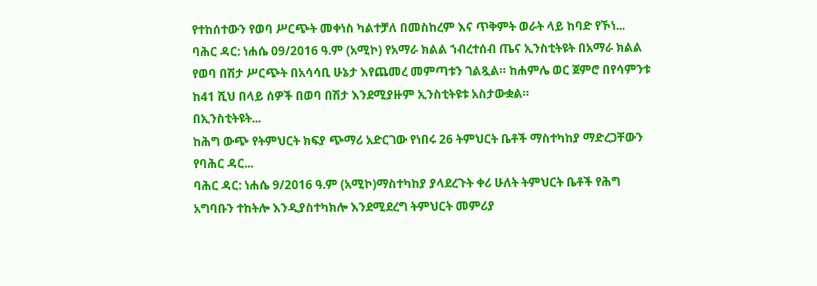የተከሰተውን የወባ ሥርጭት መቀነስ ካልተቻለ በመስከረም እና ጥቅምት ወራት ላይ ከባድ የኾነ...
ባሕር ዳር: ነሐሴ 09/2016 ዓ.ም (አሚኮ) የአማራ ክልል ኀብረተሰብ ጤና ኢንስቲትዩት በአማራ ክልል የወባ በሽታ ሥርጭት በአሳሳቢ ሁኔታ እየጨመረ መምጣቱን ገልጿል። ከሐምሌ ወር ጀምሮ በየሳምንቱ ከ41 ሺህ በላይ ሰዎች በወባ በሽታ እንደሚያዙም ኢንስቲትዩቱ አስታውቋል።
በኢንስቲትዩት...
ከሕግ ውጭ የትምህርት ክፍያ ጭማሪ አድርገው የነበሩ 26 ትምህርት ቤቶች ማስተካከያ ማድረጋቸውን የባሕር ዳር...
ባሕር ዳር: ነሐሴ 9/2016 ዓ.ም (አሚኮ)ማስተካከያ ያላደረጉት ቀሪ ሁለት ትምህርት ቤቶች የሕግ አግባቡን ተከትሎ እንዲያስተካክሎ እንደሚደረግ ትምህርት መምሪያ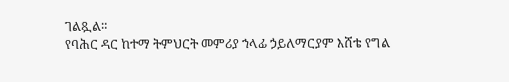ገልጿል።
የባሕር ዳር ከተማ ትምህርት መምሪያ ኀላፊ ኃይለማርያም እሸቴ የግል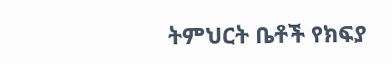ትምህርት ቤቶች የክፍያ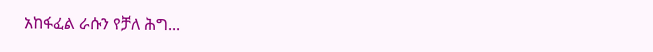አከፋፈል ራሱን የቻለ ሕግ...